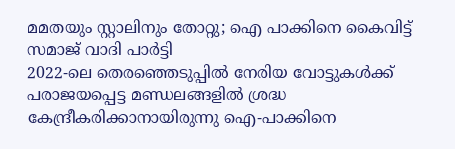മമതയും സ്റ്റാലിനും തോറ്റു; ഐ പാക്കിനെ കൈവിട്ട് സമാജ് വാദി പാർട്ടി
2022-ലെ തെരഞ്ഞെടുപ്പിൽ നേരിയ വോട്ടുകൾക്ക് പരാജയപ്പെട്ട മണ്ഡലങ്ങളിൽ ശ്രദ്ധ കേന്ദ്രീകരിക്കാനായിരുന്നു ഐ-പാക്കിനെ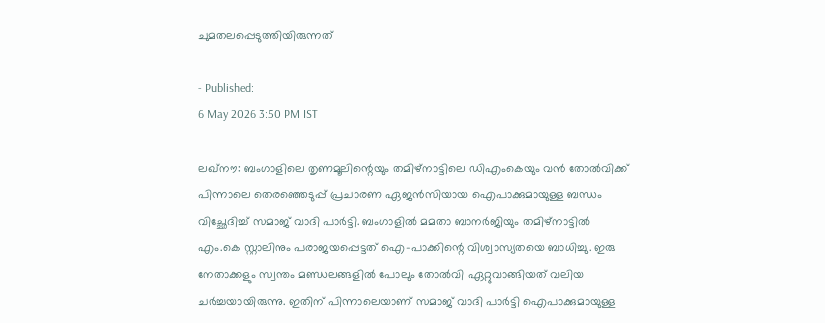ചുമതലപ്പെടുത്തിയിരുന്നത്

- Published:
6 May 2026 3:50 PM IST

ലഖ്നൗ: ബംഗാളിലെ തൃണമൂലിന്റെയും തമിഴ്നാട്ടിലെ ഡിഎംകെയും വൻ തോൽവിക്ക് പിന്നാലെ തെരഞ്ഞെടുപ്പ് പ്രചാരണ ഏജൻസിയായ ഐപാക്കുമായുള്ള ബന്ധം വിച്ഛേദിച്ച് സമാജ് വാദി പാർട്ടി. ബംഗാളിൽ മമതാ ബാനർജിയും തമിഴ്നാട്ടിൽ എം.കെ സ്റ്റാലിനും പരാജയപ്പെട്ടത് ഐ-പാക്കിന്റെ വിശ്വാസ്യതയെ ബാധിച്ചു. ഇരു നേതാക്കളും സ്വന്തം മണ്ഡലങ്ങളിൽ പോലും തോൽവി ഏറ്റുവാങ്ങിയത് വലിയ ചർച്ചയായിരുന്നു. ഇതിന് പിന്നാലെയാണ് സമാജ് വാദി പാർട്ടി ഐപാക്കുമായുള്ള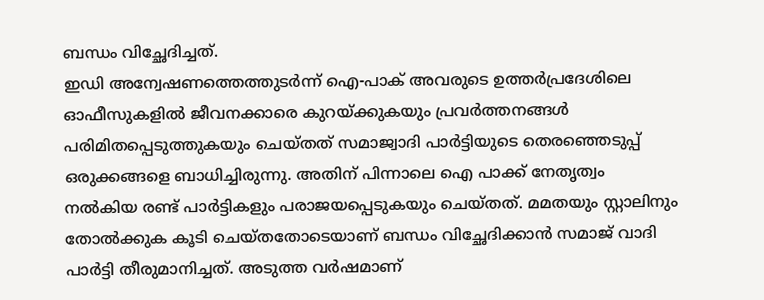ബന്ധം വിച്ഛേദിച്ചത്.
ഇഡി അന്വേഷണത്തെത്തുടർന്ന് ഐ-പാക് അവരുടെ ഉത്തർപ്രദേശിലെ ഓഫീസുകളിൽ ജീവനക്കാരെ കുറയ്ക്കുകയും പ്രവർത്തനങ്ങൾ പരിമിതപ്പെടുത്തുകയും ചെയ്തത് സമാജ്വാദി പാർട്ടിയുടെ തെരഞ്ഞെടുപ്പ് ഒരുക്കങ്ങളെ ബാധിച്ചിരുന്നു. അതിന് പിന്നാലെ ഐ പാക്ക് നേതൃത്വം നൽകിയ രണ്ട് പാർട്ടികളും പരാജയപ്പെടുകയും ചെയ്തത്. മമതയും സ്റ്റാലിനും തോൽക്കുക കൂടി ചെയ്തതോടെയാണ് ബന്ധം വിച്ഛേദിക്കാൻ സമാജ് വാദി പാർട്ടി തീരുമാനിച്ചത്. അടുത്ത വർഷമാണ്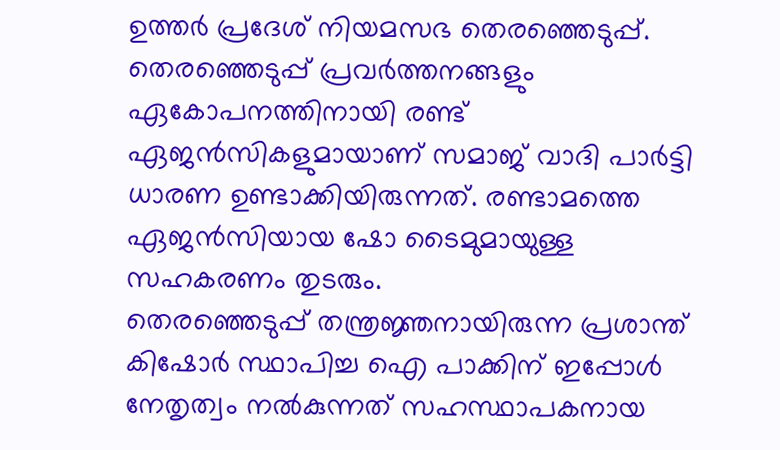ഉത്തർ പ്രദേശ് നിയമസഭ തെരഞ്ഞെടുപ്പ്. തെരഞ്ഞെടുപ്പ് പ്രവർത്തനങ്ങളും ഏകോപനത്തിനായി രണ്ട് ഏജൻസികളുമായാണ് സമാജ് വാദി പാർട്ടി ധാരണ ഉണ്ടാക്കിയിരുന്നത്. രണ്ടാമത്തെ ഏജൻസിയായ ഷോ ടൈമുമായുള്ള സഹകരണം തുടരും.
തെരഞ്ഞെടുപ്പ് തന്ത്രജ്ഞനായിരുന്ന പ്രശാന്ത് കിഷോർ സ്ഥാപിച്ച ഐ പാക്കിന് ഇപ്പോൾ നേതൃത്വം നൽകുന്നത് സഹസ്ഥാപകനായ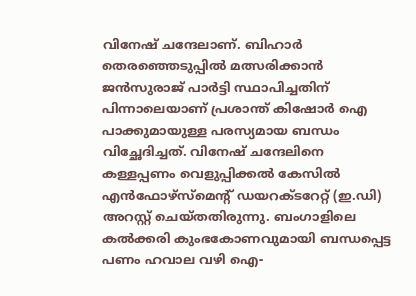വിനേഷ് ചന്ദേലാണ്. ബിഹാർ തെരഞ്ഞെടുപ്പിൽ മത്സരിക്കാൻ ജൻസുരാജ് പാർട്ടി സ്ഥാപിച്ചതിന് പിന്നാലെയാണ് പ്രശാന്ത് കിഷോർ ഐ പാക്കുമായുള്ള പരസ്യമായ ബന്ധം വിച്ഛേദിച്ചത്. വിനേഷ് ചന്ദേലിനെ കള്ളപ്പണം വെളുപ്പിക്കൽ കേസിൽ എൻഫോഴ്സ്മെന്റ് ഡയറക്ടറേറ്റ് (ഇ.ഡി) അറസ്റ്റ് ചെയ്തതിരുന്നു. ബംഗാളിലെ കൽക്കരി കുംഭകോണവുമായി ബന്ധപ്പെട്ട പണം ഹവാല വഴി ഐ-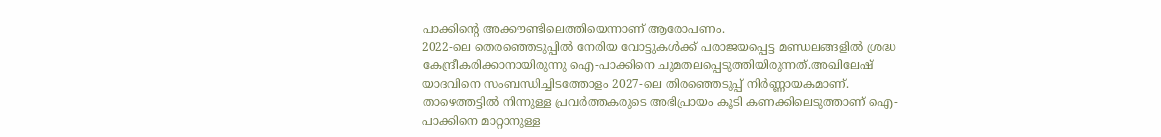പാക്കിന്റെ അക്കൗണ്ടിലെത്തിയെന്നാണ് ആരോപണം.
2022-ലെ തെരഞ്ഞെടുപ്പിൽ നേരിയ വോട്ടുകൾക്ക് പരാജയപ്പെട്ട മണ്ഡലങ്ങളിൽ ശ്രദ്ധ കേന്ദ്രീകരിക്കാനായിരുന്നു ഐ-പാക്കിനെ ചുമതലപ്പെടുത്തിയിരുന്നത്.അഖിലേഷ് യാദവിനെ സംബന്ധിച്ചിടത്തോളം 2027-ലെ തിരഞ്ഞെടുപ്പ് നിർണ്ണായകമാണ്. താഴെത്തട്ടിൽ നിന്നുള്ള പ്രവർത്തകരുടെ അഭിപ്രായം കൂടി കണക്കിലെടുത്താണ് ഐ-പാക്കിനെ മാറ്റാനുള്ള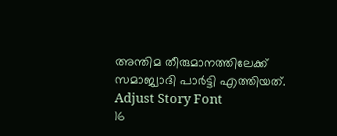അന്തിമ തീരുമാനത്തിലേക്ക് സമാജ്വാദി പാർട്ടി എത്തിയത്.
Adjust Story Font
16